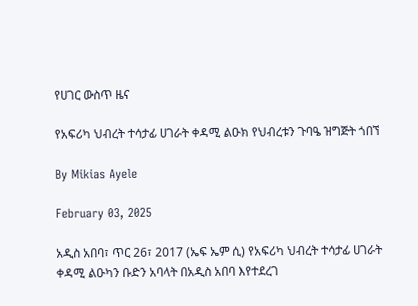የሀገር ውስጥ ዜና

የአፍሪካ ህብረት ተሳታፊ ሀገራት ቀዳሚ ልዑክ የህብረቱን ጉባዔ ዝግጅት ጎበኘ

By Mikias Ayele

February 03, 2025

አዲስ አበባ፣ ጥር 26፣ 2017 (ኤፍ ኤም ሲ) የአፍሪካ ህብረት ተሳታፊ ሀገራት ቀዳሚ ልዑካን ቡድን አባላት በአዲስ አበባ እየተደረገ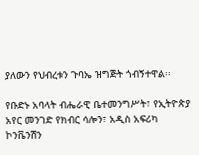ያለውን የህብረቱን ጉባኤ ዝግጅት ጎብኝተዋል፡፡

የቡድኑ አባላት ብሔራዊ ቤተመንግሥት፣ የኢትዮጵያ አየር መንገድ የክብር ሳሎን፣ አዲስ አፍሪካ ኮንቬንሽን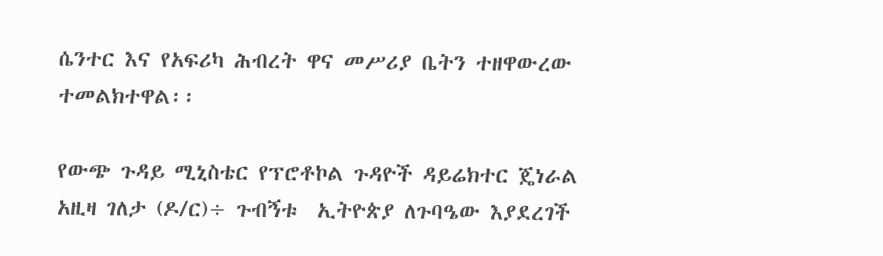ሴንተር እና የአፍሪካ ሕብረት ዋና መሥሪያ ቤትን ተዘዋውረው ተመልክተዋል፡፡

የውጭ ጉዳይ ሚኒስቴር የፕሮቶኮል ጉዳዮች ዳይሬክተር ጄነራል አዚዛ ገለታ (ዶ/ር)÷ ጉብኝቱ  ኢትዮጵያ ለጉባዔው እያደረገች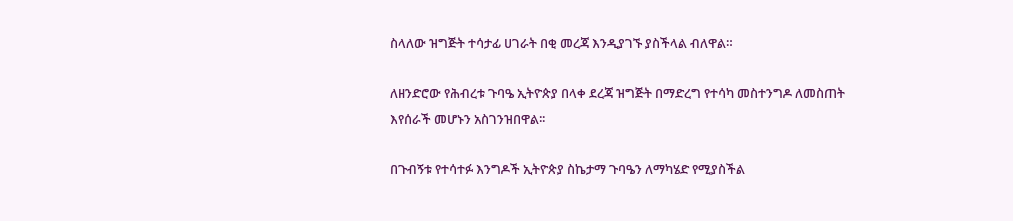ስላለው ዝግጅት ተሳታፊ ሀገራት በቂ መረጃ እንዲያገኙ ያስችላል ብለዋል።

ለዘንድሮው የሕብረቱ ጉባዔ ኢትዮጵያ በላቀ ደረጃ ዝግጅት በማድረግ የተሳካ መስተንግዶ ለመስጠት እየሰራች መሆኑን አስገንዝበዋል፡፡

በጉብኝቱ የተሳተፉ እንግዶች ኢትዮጵያ ስኬታማ ጉባዔን ለማካሄድ የሚያስችል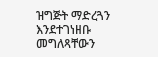ዝግጅት ማድረጓን እንደተገነዘቡ መግለጻቸውን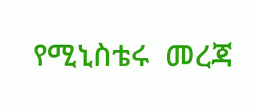የሚኒስቴሩ  መረጃ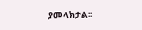ያመላክታል፡፡